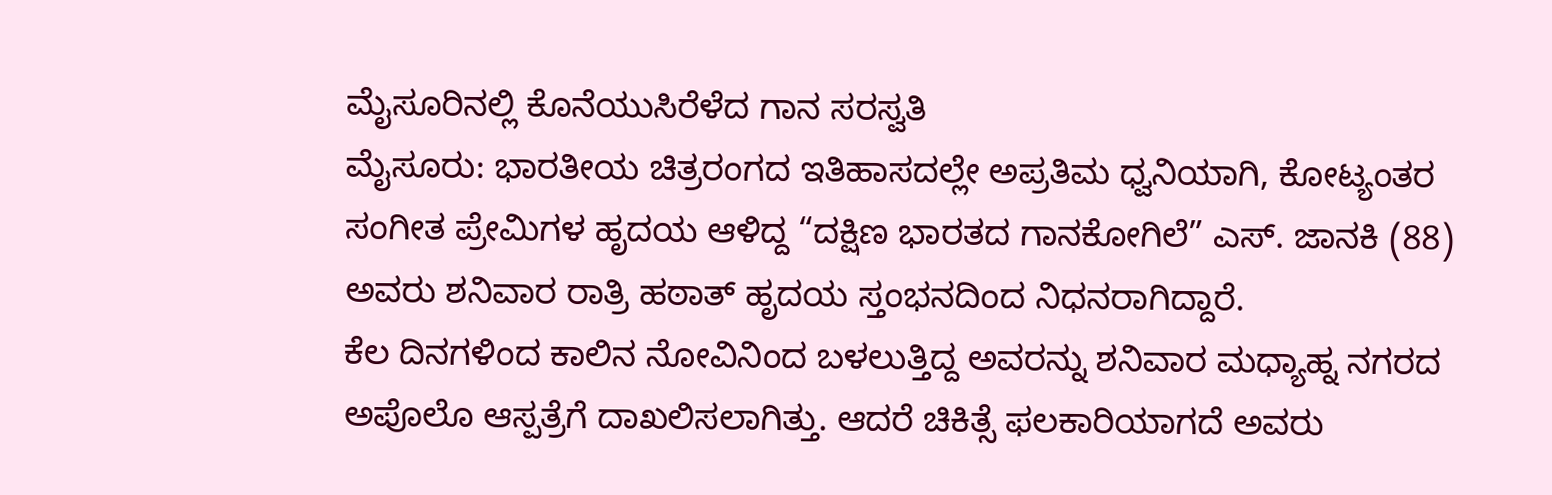ಮೈಸೂರಿನಲ್ಲಿ ಕೊನೆಯುಸಿರೆಳೆದ ಗಾನ ಸರಸ್ವತಿ
ಮೈಸೂರು: ಭಾರತೀಯ ಚಿತ್ರರಂಗದ ಇತಿಹಾಸದಲ್ಲೇ ಅಪ್ರತಿಮ ಧ್ವನಿಯಾಗಿ, ಕೋಟ್ಯಂತರ ಸಂಗೀತ ಪ್ರೇಮಿಗಳ ಹೃದಯ ಆಳಿದ್ದ “ದಕ್ಷಿಣ ಭಾರತದ ಗಾನಕೋಗಿಲೆ” ಎಸ್. ಜಾನಕಿ (88) ಅವರು ಶನಿವಾರ ರಾತ್ರಿ ಹಠಾತ್ ಹೃದಯ ಸ್ತಂಭನದಿಂದ ನಿಧನರಾಗಿದ್ದಾರೆ.
ಕೆಲ ದಿನಗಳಿಂದ ಕಾಲಿನ ನೋವಿನಿಂದ ಬಳಲುತ್ತಿದ್ದ ಅವರನ್ನು ಶನಿವಾರ ಮಧ್ಯಾಹ್ನ ನಗರದ ಅಪೊಲೊ ಆಸ್ಪತ್ರೆಗೆ ದಾಖಲಿಸಲಾಗಿತ್ತು. ಆದರೆ ಚಿಕಿತ್ಸೆ ಫಲಕಾರಿಯಾಗದೆ ಅವರು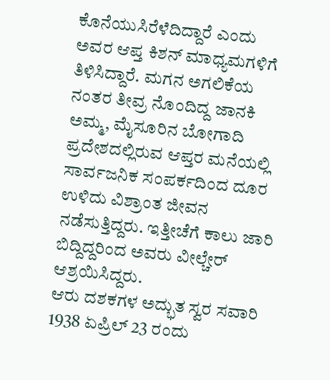ಕೊನೆಯುಸಿರೆಳೆದಿದ್ದಾರೆ ಎಂದು ಅವರ ಆಪ್ತ ಕಿಶನ್ ಮಾಧ್ಯಮಗಳಿಗೆ ತಿಳಿಸಿದ್ದಾರೆ. ಮಗನ ಅಗಲಿಕೆಯ ನಂತರ ತೀವ್ರ ನೊಂದಿದ್ದ ಜಾನಕಿ ಅಮ್ಮ, ಮೈಸೂರಿನ ಬೋಗಾದಿ ಪ್ರದೇಶದಲ್ಲಿರುವ ಆಪ್ತರ ಮನೆಯಲ್ಲಿ ಸಾರ್ವಜನಿಕ ಸಂಪರ್ಕದಿಂದ ದೂರ ಉಳಿದು ವಿಶ್ರಾಂತ ಜೀವನ ನಡೆಸುತ್ತಿದ್ದರು. ಇತ್ತೀಚೆಗೆ ಕಾಲು ಜಾರಿ ಬಿದ್ದಿದ್ದರಿಂದ ಅವರು ವೀಲ್ಚೇರ್ ಆಶ್ರಯಿಸಿದ್ದರು.
ಆರು ದಶಕಗಳ ಅದ್ಭುತ ಸ್ವರ ಸವಾರಿ
1938 ಏಪ್ರಿಲ್ 23 ರಂದು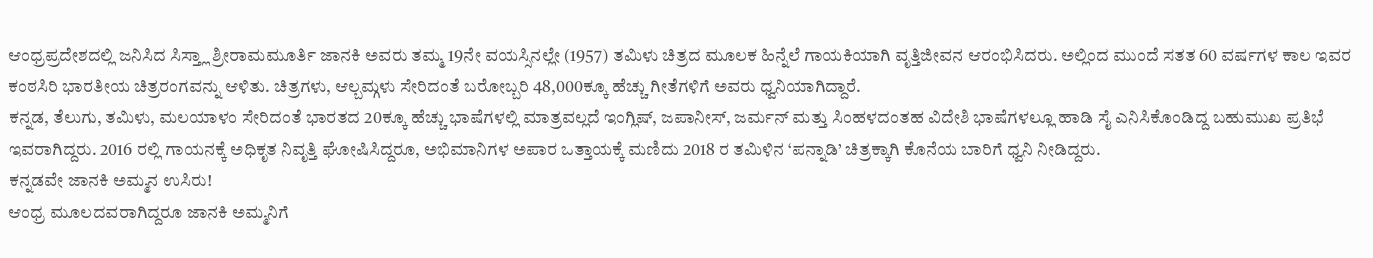ಆಂಧ್ರಪ್ರದೇಶದಲ್ಲಿ ಜನಿಸಿದ ಸಿಸ್ತ್ಲಾ ಶ್ರೀರಾಮಮೂರ್ತಿ ಜಾನಕಿ ಅವರು ತಮ್ಮ 19ನೇ ವಯಸ್ಸಿನಲ್ಲೇ (1957) ತಮಿಳು ಚಿತ್ರದ ಮೂಲಕ ಹಿನ್ನೆಲೆ ಗಾಯಕಿಯಾಗಿ ವೃತ್ತಿಜೀವನ ಆರಂಭಿಸಿದರು. ಅಲ್ಲಿಂದ ಮುಂದೆ ಸತತ 60 ವರ್ಷಗಳ ಕಾಲ ಇವರ ಕಂಠಸಿರಿ ಭಾರತೀಯ ಚಿತ್ರರಂಗವನ್ನು ಆಳಿತು. ಚಿತ್ರಗಳು, ಆಲ್ಬಮ್ಗಳು ಸೇರಿದಂತೆ ಬರೋಬ್ಬರಿ 48,000ಕ್ಕೂ ಹೆಚ್ಚು ಗೀತೆಗಳಿಗೆ ಅವರು ಧ್ವನಿಯಾಗಿದ್ದಾರೆ.
ಕನ್ನಡ, ತೆಲುಗು, ತಮಿಳು, ಮಲಯಾಳಂ ಸೇರಿದಂತೆ ಭಾರತದ 20ಕ್ಕೂ ಹೆಚ್ಚು ಭಾಷೆಗಳಲ್ಲಿ ಮಾತ್ರವಲ್ಲದೆ ಇಂಗ್ಲಿಷ್, ಜಪಾನೀಸ್, ಜರ್ಮನ್ ಮತ್ತು ಸಿಂಹಳದಂತಹ ವಿದೇಶಿ ಭಾಷೆಗಳಲ್ಲೂ ಹಾಡಿ ಸೈ ಎನಿಸಿಕೊಂಡಿದ್ದ ಬಹುಮುಖ ಪ್ರತಿಭೆ ಇವರಾಗಿದ್ದರು. 2016 ರಲ್ಲಿ ಗಾಯನಕ್ಕೆ ಅಧಿಕೃತ ನಿವೃತ್ತಿ ಘೋಷಿಸಿದ್ದರೂ, ಅಭಿಮಾನಿಗಳ ಅಪಾರ ಒತ್ತಾಯಕ್ಕೆ ಮಣಿದು 2018 ರ ತಮಿಳಿನ ‘ಪನ್ನಾಡಿ’ ಚಿತ್ರಕ್ಕಾಗಿ ಕೊನೆಯ ಬಾರಿಗೆ ಧ್ವನಿ ನೀಡಿದ್ದರು.
ಕನ್ನಡವೇ ಜಾನಕಿ ಅಮ್ಮನ ಉಸಿರು!
ಆಂಧ್ರ ಮೂಲದವರಾಗಿದ್ದರೂ ಜಾನಕಿ ಅಮ್ಮನಿಗೆ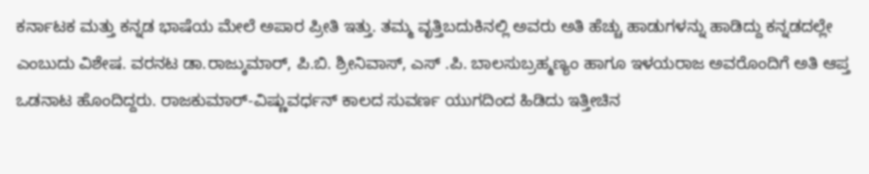ಕರ್ನಾಟಕ ಮತ್ತು ಕನ್ನಡ ಭಾಷೆಯ ಮೇಲೆ ಅಪಾರ ಪ್ರೀತಿ ಇತ್ತು. ತಮ್ಮ ವೃತ್ತಿಬದುಕಿನಲ್ಲಿ ಅವರು ಅತಿ ಹೆಚ್ಚು ಹಾಡುಗಳನ್ನು ಹಾಡಿದ್ದು ಕನ್ನಡದಲ್ಲೇ ಎಂಬುದು ವಿಶೇಷ. ವರನಟ ಡಾ.ರಾಜ್ಕುಮಾರ್, ಪಿ.ಬಿ. ಶ್ರೀನಿವಾಸ್, ಎಸ್ .ಪಿ. ಬಾಲಸುಬ್ರಹ್ಮಣ್ಯಂ ಹಾಗೂ ಇಳಯರಾಜ ಅವರೊಂದಿಗೆ ಅತಿ ಆಪ್ತ ಒಡನಾಟ ಹೊಂದಿದ್ದರು. ರಾಜಕುಮಾರ್-ವಿಷ್ಣುವರ್ಧನ್ ಕಾಲದ ಸುವರ್ಣ ಯುಗದಿಂದ ಹಿಡಿದು ಇತ್ತೀಚಿನ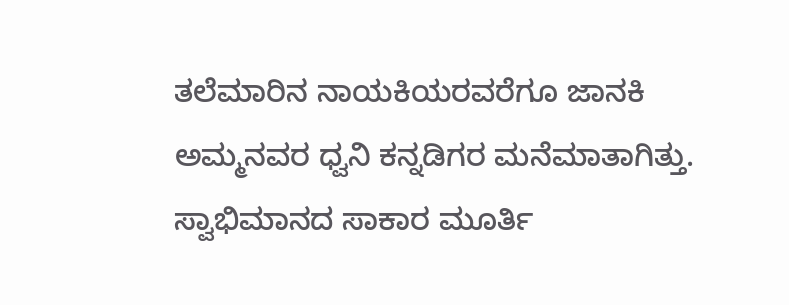ತಲೆಮಾರಿನ ನಾಯಕಿಯರವರೆಗೂ ಜಾನಕಿ ಅಮ್ಮನವರ ಧ್ವನಿ ಕನ್ನಡಿಗರ ಮನೆಮಾತಾಗಿತ್ತು.
ಸ್ವಾಭಿಮಾನದ ಸಾಕಾರ ಮೂರ್ತಿ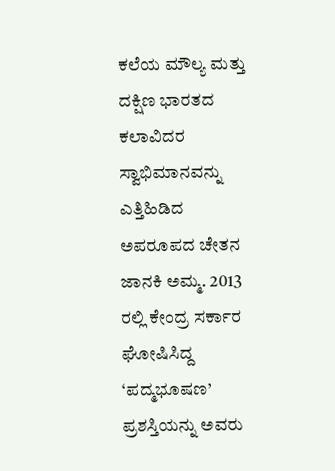ಕಲೆಯ ಮೌಲ್ಯ ಮತ್ತು ದಕ್ಷಿಣ ಭಾರತದ ಕಲಾವಿದರ ಸ್ವಾಭಿಮಾನವನ್ನು ಎತ್ತಿಹಿಡಿದ ಅಪರೂಪದ ಚೇತನ ಜಾನಕಿ ಅಮ್ಮ. 2013 ರಲ್ಲಿ ಕೇಂದ್ರ ಸರ್ಕಾರ ಘೋಷಿಸಿದ್ದ ‘ಪದ್ಮಭೂಷಣ’ ಪ್ರಶಸ್ತಿಯನ್ನು ಅವರು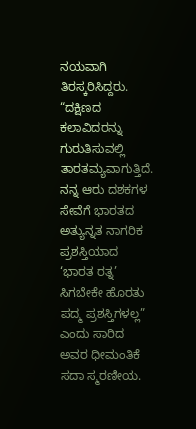ನಯವಾಗಿ ತಿರಸ್ಕರಿಸಿದ್ದರು. “ದಕ್ಷಿಣದ ಕಲಾವಿದರನ್ನು ಗುರುತಿಸುವಲ್ಲಿ ತಾರತಮ್ಯವಾಗುತ್ತಿದೆ. ನನ್ನ ಆರು ದಶಕಗಳ ಸೇವೆಗೆ ಭಾರತದ ಅತ್ಯುನ್ನತ ನಾಗರಿಕ ಪ್ರಶಸ್ತಿಯಾದ ‘ಭಾರತ ರತ್ನ’ ಸಿಗಬೇಕೇ ಹೊರತು ಪದ್ಮ ಪ್ರಶಸ್ತಿಗಳಲ್ಲ” ಎಂದು ಸಾರಿದ ಅವರ ಧೀಮಂತಿಕೆ ಸದಾ ಸ್ಮರಣೀಯ.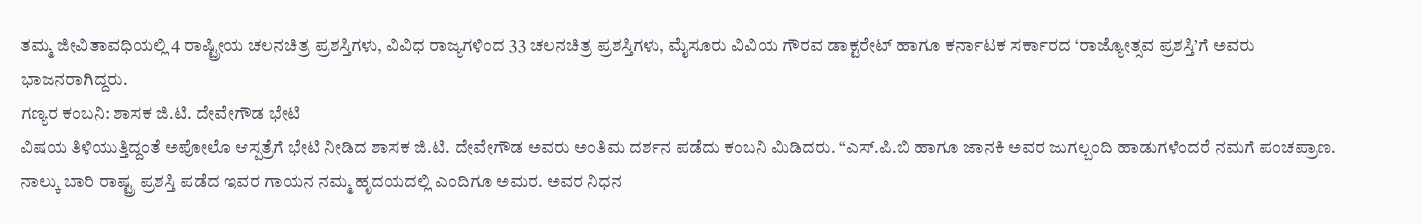ತಮ್ಮ ಜೀವಿತಾವಧಿಯಲ್ಲಿ 4 ರಾಷ್ಟ್ರೀಯ ಚಲನಚಿತ್ರ ಪ್ರಶಸ್ತಿಗಳು, ವಿವಿಧ ರಾಜ್ಯಗಳಿಂದ 33 ಚಲನಚಿತ್ರ ಪ್ರಶಸ್ತಿಗಳು, ಮೈಸೂರು ವಿವಿಯ ಗೌರವ ಡಾಕ್ಟರೇಟ್ ಹಾಗೂ ಕರ್ನಾಟಕ ಸರ್ಕಾರದ ‘ರಾಜ್ಯೋತ್ಸವ ಪ್ರಶಸ್ತಿ’ಗೆ ಅವರು ಭಾಜನರಾಗಿದ್ದರು.
ಗಣ್ಯರ ಕಂಬನಿ: ಶಾಸಕ ಜಿ.ಟಿ. ದೇವೇಗೌಡ ಭೇಟಿ
ವಿಷಯ ತಿಳಿಯುತ್ತಿದ್ದಂತೆ ಅಪೋಲೊ ಆಸ್ಪತ್ರೆಗೆ ಭೇಟಿ ನೀಡಿದ ಶಾಸಕ ಜಿ.ಟಿ. ದೇವೇಗೌಡ ಅವರು ಅಂತಿಮ ದರ್ಶನ ಪಡೆದು ಕಂಬನಿ ಮಿಡಿದರು. “ಎಸ್.ಪಿ.ಬಿ ಹಾಗೂ ಜಾನಕಿ ಅವರ ಜುಗಲ್ಬಂದಿ ಹಾಡುಗಳೆಂದರೆ ನಮಗೆ ಪಂಚಪ್ರಾಣ. ನಾಲ್ಕು ಬಾರಿ ರಾಷ್ಟ್ರ ಪ್ರಶಸ್ತಿ ಪಡೆದ ಇವರ ಗಾಯನ ನಮ್ಮ ಹೃದಯದಲ್ಲಿ ಎಂದಿಗೂ ಅಮರ. ಅವರ ನಿಧನ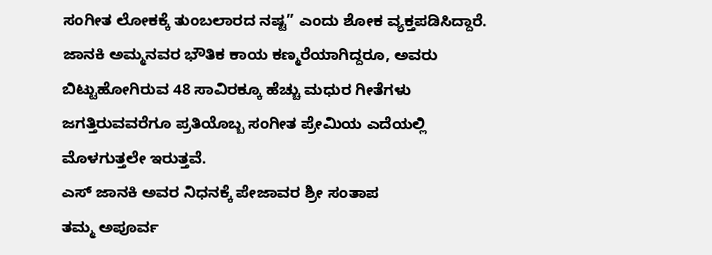ಸಂಗೀತ ಲೋಕಕ್ಕೆ ತುಂಬಲಾರದ ನಷ್ಟ” ಎಂದು ಶೋಕ ವ್ಯಕ್ತಪಡಿಸಿದ್ದಾರೆ.
ಜಾನಕಿ ಅಮ್ಮನವರ ಭೌತಿಕ ಕಾಯ ಕಣ್ಮರೆಯಾಗಿದ್ದರೂ, ಅವರು ಬಿಟ್ಟುಹೋಗಿರುವ 48 ಸಾವಿರಕ್ಕೂ ಹೆಚ್ಚು ಮಧುರ ಗೀತೆಗಳು ಜಗತ್ತಿರುವವರೆಗೂ ಪ್ರತಿಯೊಬ್ಬ ಸಂಗೀತ ಪ್ರೇಮಿಯ ಎದೆಯಲ್ಲಿ ಮೊಳಗುತ್ತಲೇ ಇರುತ್ತವೆ.
ಎಸ್ ಜಾನಕಿ ಅವರ ನಿಧನಕ್ಕೆ ಪೇಜಾವರ ಶ್ರೀ ಸಂತಾಪ
ತಮ್ಮ ಅಪೂರ್ವ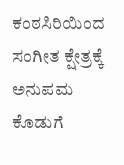ಕಂಠಸಿರಿಯಿಂದ ಸಂಗೀತ ಕ್ಷೇತ್ರಕ್ಕೆ ಅನುಪಮ ಕೊಡುಗೆ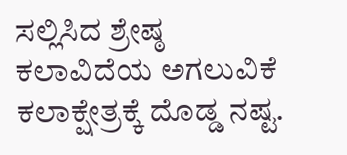ಸಲ್ಲಿಸಿದ ಶ್ರೇಷ್ಠ ಕಲಾವಿದೆಯ ಅಗಲುವಿಕೆ ಕಲಾಕ್ಷೇತ್ರಕ್ಕೆ ದೊಡ್ಡ ನಷ್ಟ.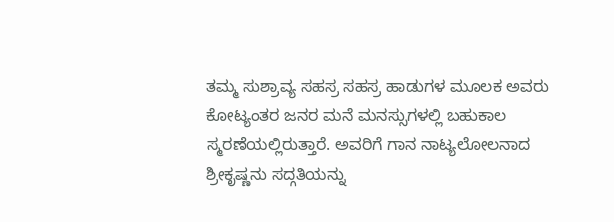ತಮ್ಮ ಸುಶ್ರಾವ್ಯ ಸಹಸ್ರ ಸಹಸ್ರ ಹಾಡುಗಳ ಮೂಲಕ ಅವರು ಕೋಟ್ಯಂತರ ಜನರ ಮನೆ ಮನಸ್ಸುಗಳಲ್ಲಿ ಬಹುಕಾಲ ಸ್ಮರಣೆಯಲ್ಲಿರುತ್ತಾರೆ. ಅವರಿಗೆ ಗಾನ ನಾಟ್ಯಲೋಲನಾದ ಶ್ರೀಕೃಷ್ಣನು ಸದ್ಗತಿಯನ್ನು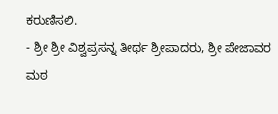ಕರುಣಿಸಲಿ.
- ಶ್ರೀ ಶ್ರೀ ವಿಶ್ವಪ್ರಸನ್ನ ತೀರ್ಥ ಶ್ರೀಪಾದರು, ಶ್ರೀ ಪೇಜಾವರ ಮಠ